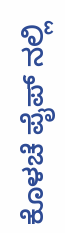ಕೊಳಚೆ ಪೈಪ್ ನಲ್ಲಿ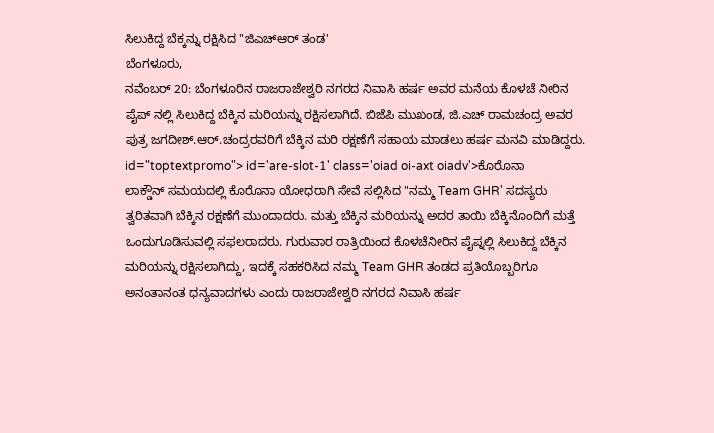ಸಿಲುಕಿದ್ದ ಬೆಕ್ಕನ್ನು ರಕ್ಷಿಸಿದ "ಜಿಎಚ್ಆರ್ ತಂಡ'
ಬೆಂಗಳೂರು,
ನವೆಂಬರ್ 20: ಬೆಂಗಳೂರಿನ ರಾಜರಾಜೇಶ್ವರಿ ನಗರದ ನಿವಾಸಿ ಹರ್ಷ ಅವರ ಮನೆಯ ಕೊಳಚೆ ನೀರಿನ ಪೈಪ್ ನಲ್ಲಿ ಸಿಲುಕಿದ್ದ ಬೆಕ್ಕಿನ ಮರಿಯನ್ನು ರಕ್ಷಿಸಲಾಗಿದೆ. ಬಿಜೆಪಿ ಮುಖಂಡ, ಜಿ.ಎಚ್ ರಾಮಚಂದ್ರ ಅವರ ಪುತ್ರ ಜಗದೀಶ್.ಆರ್.ಚಂದ್ರರವರಿಗೆ ಬೆಕ್ಕಿನ ಮರಿ ರಕ್ಷಣೆಗೆ ಸಹಾಯ ಮಾಡಲು ಹರ್ಷ ಮನವಿ ಮಾಡಿದ್ದರು. id="toptextpromo"> id='are-slot-1' class='oiad oi-axt oiadv'>ಕೊರೊನಾ
ಲಾಕ್ಡೌನ್ ಸಮಯದಲ್ಲಿ ಕೊರೊನಾ ಯೋಧರಾಗಿ ಸೇವೆ ಸಲ್ಲಿಸಿದ "ನಮ್ಮ Team GHR' ಸದಸ್ಯರು ತ್ವರಿತವಾಗಿ ಬೆಕ್ಕಿನ ರಕ್ಷಣೆಗೆ ಮುಂದಾದರು. ಮತ್ತು ಬೆಕ್ಕಿನ ಮರಿಯನ್ನು ಅದರ ತಾಯಿ ಬೆಕ್ಕಿನೊಂದಿಗೆ ಮತ್ತೆ ಒಂದುಗೂಡಿಸುವಲ್ಲಿ ಸಫಲರಾದರು. ಗುರುವಾರ ರಾತ್ರಿಯಿಂದ ಕೊಳಚೆನೀರಿನ ಪೈಪ್ನಲ್ಲಿ ಸಿಲುಕಿದ್ದ ಬೆಕ್ಕಿನ ಮರಿಯನ್ನು ರಕ್ಷಿಸಲಾಗಿದ್ದು, ಇದಕ್ಕೆ ಸಹಕರಿಸಿದ ನಮ್ಮ Team GHR ತಂಡದ ಪ್ರತಿಯೊಬ್ಬರಿಗೂ ಅನಂತಾನಂತ ಧನ್ಯವಾದಗಳು ಎಂದು ರಾಜರಾಜೇಶ್ವರಿ ನಗರದ ನಿವಾಸಿ ಹರ್ಷ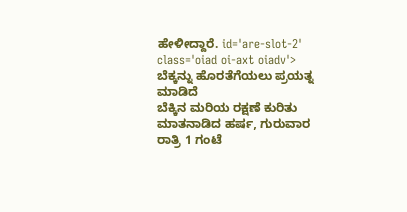ಹೇಳೀದ್ದಾರೆ. id='are-slot-2' class='oiad oi-axt oiadv'>
ಬೆಕ್ಕನ್ನು ಹೊರತೆಗೆಯಲು ಪ್ರಯತ್ನ ಮಾಡಿದೆ
ಬೆಕ್ಕಿನ ಮರಿಯ ರಕ್ಷಣೆ ಕುರಿತು ಮಾತನಾಡಿದ ಹರ್ಷ, ಗುರುವಾರ ರಾತ್ರಿ 1 ಗಂಟೆ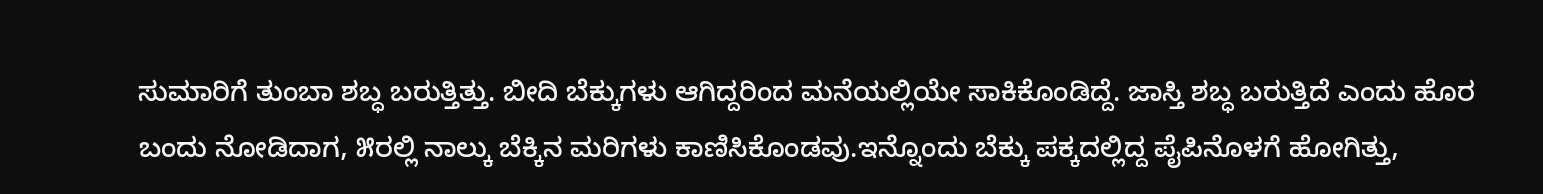ಸುಮಾರಿಗೆ ತುಂಬಾ ಶಬ್ಧ ಬರುತ್ತಿತ್ತು. ಬೀದಿ ಬೆಕ್ಕುಗಳು ಆಗಿದ್ದರಿಂದ ಮನೆಯಲ್ಲಿಯೇ ಸಾಕಿಕೊಂಡಿದ್ದೆ. ಜಾಸ್ತಿ ಶಬ್ಧ ಬರುತ್ತಿದೆ ಎಂದು ಹೊರ ಬಂದು ನೋಡಿದಾಗ, ೫ರಲ್ಲಿ ನಾಲ್ಕು ಬೆಕ್ಕಿನ ಮರಿಗಳು ಕಾಣಿಸಿಕೊಂಡವು.ಇನ್ನೊಂದು ಬೆಕ್ಕು ಪಕ್ಕದಲ್ಲಿದ್ದ ಪೈಪಿನೊಳಗೆ ಹೋಗಿತ್ತು,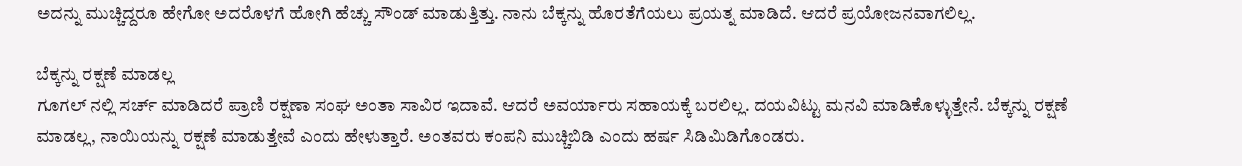ಅದನ್ನು ಮುಚ್ಚಿದ್ದರೂ ಹೇಗೋ ಅದರೊಳಗೆ ಹೋಗಿ ಹೆಚ್ಚು ಸೌಂಡ್ ಮಾಡುತ್ತಿತ್ತು. ನಾನು ಬೆಕ್ಕನ್ನು ಹೊರತೆಗೆಯಲು ಪ್ರಯತ್ನ ಮಾಡಿದೆ. ಆದರೆ ಪ್ರಯೋಜನವಾಗಲಿಲ್ಲ.

ಬೆಕ್ಕನ್ನು ರಕ್ಷಣೆ ಮಾಡಲ್ಲ
ಗೂಗಲ್ ನಲ್ಲಿ ಸರ್ಚ್ ಮಾಡಿದರೆ ಪ್ರಾಣಿ ರಕ್ಷಣಾ ಸಂಘ ಅಂತಾ ಸಾವಿರ ಇದಾವೆ. ಆದರೆ ಅವರ್ಯಾರು ಸಹಾಯಕ್ಕೆ ಬರಲಿಲ್ಲ. ದಯವಿಟ್ಟು ಮನವಿ ಮಾಡಿಕೊಳ್ಳುತ್ತೇನೆ. ಬೆಕ್ಕನ್ನು ರಕ್ಷಣೆ ಮಾಡಲ್ಲ, ನಾಯಿಯನ್ನು ರಕ್ಷಣೆ ಮಾಡುತ್ತೇವೆ ಎಂದು ಹೇಳುತ್ತಾರೆ. ಅಂತವರು ಕಂಪನಿ ಮುಚ್ಚಿಬಿಡಿ ಎಂದು ಹರ್ಷ ಸಿಡಿಮಿಡಿಗೊಂಡರು.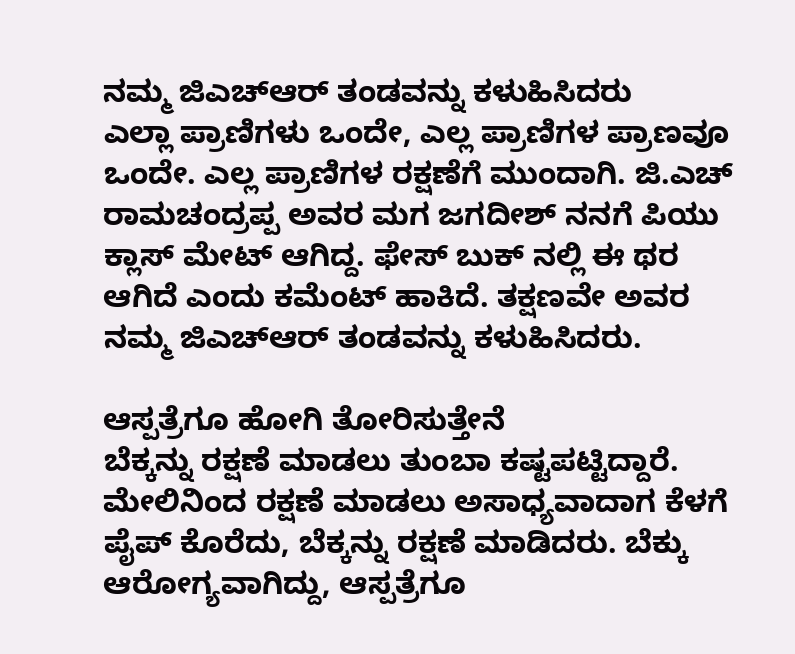ನಮ್ಮ ಜಿಎಚ್ಆರ್ ತಂಡವನ್ನು ಕಳುಹಿಸಿದರು
ಎಲ್ಲಾ ಪ್ರಾಣಿಗಳು ಒಂದೇ, ಎಲ್ಲ ಪ್ರಾಣಿಗಳ ಪ್ರಾಣವೂ ಒಂದೇ. ಎಲ್ಲ ಪ್ರಾಣಿಗಳ ರಕ್ಷಣೆಗೆ ಮುಂದಾಗಿ. ಜಿ.ಎಚ್ ರಾಮಚಂದ್ರಪ್ಪ ಅವರ ಮಗ ಜಗದೀಶ್ ನನಗೆ ಪಿಯು ಕ್ಲಾಸ್ ಮೇಟ್ ಆಗಿದ್ದ. ಫೇಸ್ ಬುಕ್ ನಲ್ಲಿ ಈ ಥರ ಆಗಿದೆ ಎಂದು ಕಮೆಂಟ್ ಹಾಕಿದೆ. ತಕ್ಷಣವೇ ಅವರ ನಮ್ಮ ಜಿಎಚ್ಆರ್ ತಂಡವನ್ನು ಕಳುಹಿಸಿದರು.

ಆಸ್ಪತ್ರೆಗೂ ಹೋಗಿ ತೋರಿಸುತ್ತೇನೆ
ಬೆಕ್ಕನ್ನು ರಕ್ಷಣೆ ಮಾಡಲು ತುಂಬಾ ಕಷ್ಟಪಟ್ಟಿದ್ದಾರೆ. ಮೇಲಿನಿಂದ ರಕ್ಷಣೆ ಮಾಡಲು ಅಸಾಧ್ಯವಾದಾಗ ಕೆಳಗೆ ಪೈಪ್ ಕೊರೆದು, ಬೆಕ್ಕನ್ನು ರಕ್ಷಣೆ ಮಾಡಿದರು. ಬೆಕ್ಕು ಆರೋಗ್ಯವಾಗಿದ್ದು, ಆಸ್ಪತ್ರೆಗೂ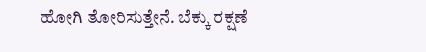ಹೋಗಿ ತೋರಿಸುತ್ತೇನೆ. ಬೆಕ್ಕು ರಕ್ಷಣೆ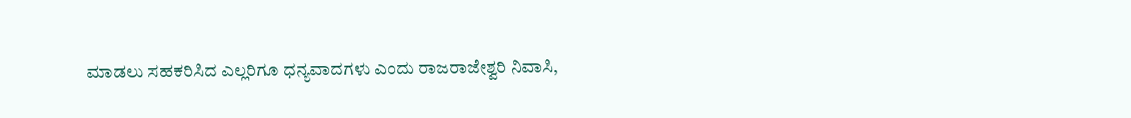ಮಾಡಲು ಸಹಕರಿಸಿದ ಎಲ್ಲರಿಗೂ ಧನ್ಯವಾದಗಳು ಎಂದು ರಾಜರಾಜೇಶ್ವರಿ ನಿವಾಸಿ,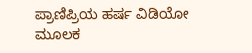ಪ್ರಾಣಿಪ್ರಿಯ ಹರ್ಷ ವಿಡಿಯೋ ಮೂಲಕ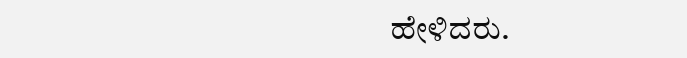ಹೇಳಿದರು.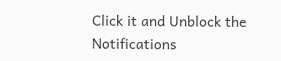Click it and Unblock the Notifications